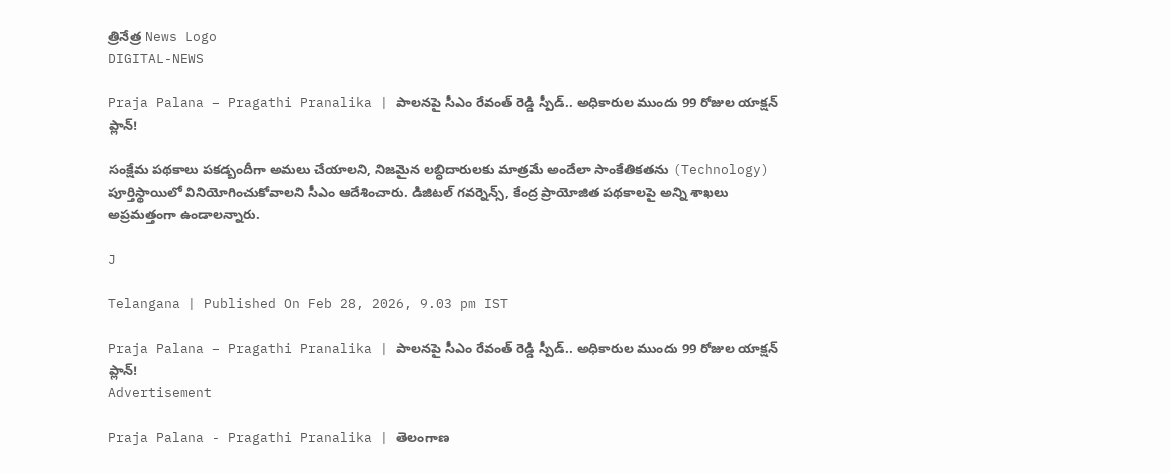త్రినేత్ర News Logo
DIGITAL-NEWS

Praja Palana – Pragathi Pranalika | పాలనపై సీఎం రేవంత్ రెడ్డి స్పీడ్.. అధికారుల ముందు 99 రోజుల యాక్షన్ ప్లాన్!

సంక్షేమ పథకాలు పకడ్బందీగా అమలు చేయాలని, నిజమైన లబ్ధిదారులకు మాత్రమే అందేలా సాంకేతికతను (Technology) పూర్తిస్థాయిలో వినియోగించుకోవాలని సీఎం ఆదేశించారు. డిజిటల్ గవర్నెన్స్, కేంద్ర ప్రాయోజిత పథకాలపై అన్ని శాఖలు అప్రమత్తంగా ఉండాలన్నారు.

J

Telangana | Published On Feb 28, 2026, 9.03 pm IST

Praja Palana – Pragathi Pranalika | పాలనపై సీఎం రేవంత్ రెడ్డి స్పీడ్.. అధికారుల ముందు 99 రోజుల యాక్షన్ ప్లాన్!
Advertisement

Praja Palana - Pragathi Pranalika | తెలంగాణ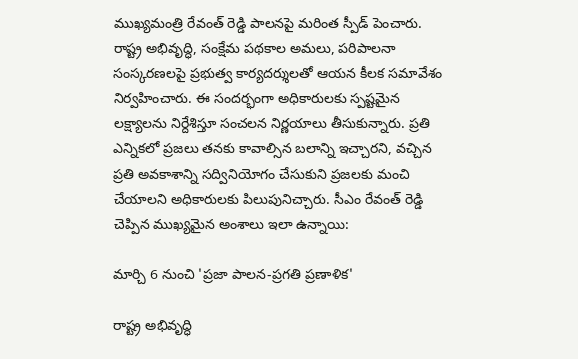ముఖ్యమంత్రి రేవంత్ రెడ్డి పాలనపై మరింత స్పీడ్ పెంచారు. రాష్ట్ర అభివృద్ధి, సంక్షేమ పథకాల అమలు, పరిపాలనా సంస్కరణలపై ప్రభుత్వ కార్యదర్శులతో ఆయన కీలక సమావేశం నిర్వహించారు. ఈ సందర్భంగా అధికారులకు స్పష్టమైన లక్ష్యాలను నిర్దేశిస్తూ సంచలన నిర్ణయాలు తీసుకున్నారు. ప్రతి ఎన్నికలో ప్రజలు తనకు కావాల్సిన బలాన్ని ఇచ్చారని, వచ్చిన ప్రతి అవకాశాన్ని సద్వినియోగం చేసుకుని ప్రజలకు మంచి చేయాలని అధికారులకు పిలుపునిచ్చారు. సీఎం రేవంత్ రెడ్డి చెప్పిన ముఖ్యమైన అంశాలు ఇలా ఉన్నాయి:

మార్చి 6 నుంచి 'ప్రజా పాలన-ప్రగతి ప్రణాళిక'

రాష్ట్ర అభివృద్ధి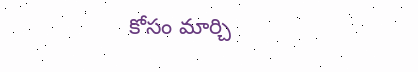కోసం మార్చి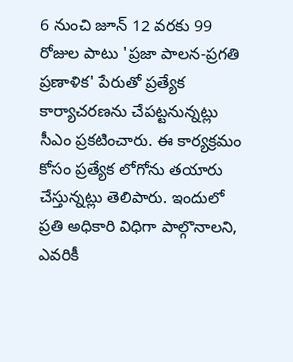6 నుంచి జూన్ 12 వరకు 99 రోజుల పాటు 'ప్రజా పాలన-ప్రగతి ప్రణాళిక' పేరుతో ప్రత్యేక కార్యాచరణను చేపట్టనున్నట్లు సీఎం ప్రకటించారు. ఈ కార్యక్రమం కోసం ప్రత్యేక లోగోను తయారు చేస్తున్నట్లు తెలిపారు. ఇందులో ప్రతి అధికారి విధిగా పాల్గొనాలని, ఎవరికీ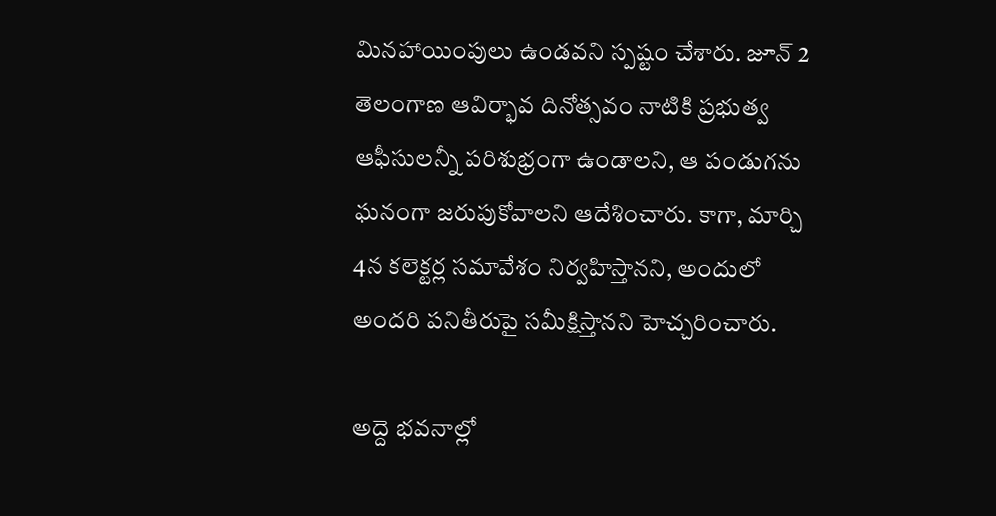మినహాయింపులు ఉండవని స్పష్టం చేశారు. జూన్ 2 తెలంగాణ ఆవిర్భావ దినోత్సవం నాటికి ప్రభుత్వ ఆఫీసులన్నీ పరిశుభ్రంగా ఉండాలని, ఆ పండుగను ఘనంగా జరుపుకోవాలని ఆదేశించారు. కాగా, మార్చి 4న కలెక్టర్ల సమావేశం నిర్వహిస్తానని, అందులో అందరి పనితీరుపై సమీక్షిస్తానని హెచ్చరించారు.

అద్దె భవనాల్లో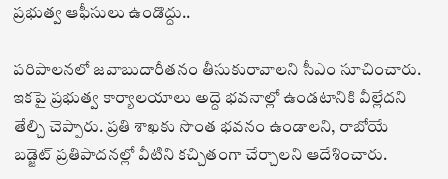ప్రభుత్వ ఆఫీసులు ఉండొద్దు..

పరిపాలనలో జవాబుదారీతనం తీసుకురావాలని సీఎం సూచించారు. ఇకపై ప్రభుత్వ కార్యాలయాలు అద్దె భవనాల్లో ఉండటానికి వీల్లేదని తేల్చి చెప్పారు. ప్రతి శాఖకు సొంత భవనం ఉండాలని, రాబోయే బడ్జెట్ ప్రతిపాదనల్లో వీటిని కచ్చితంగా చేర్చాలని ఆదేశించారు.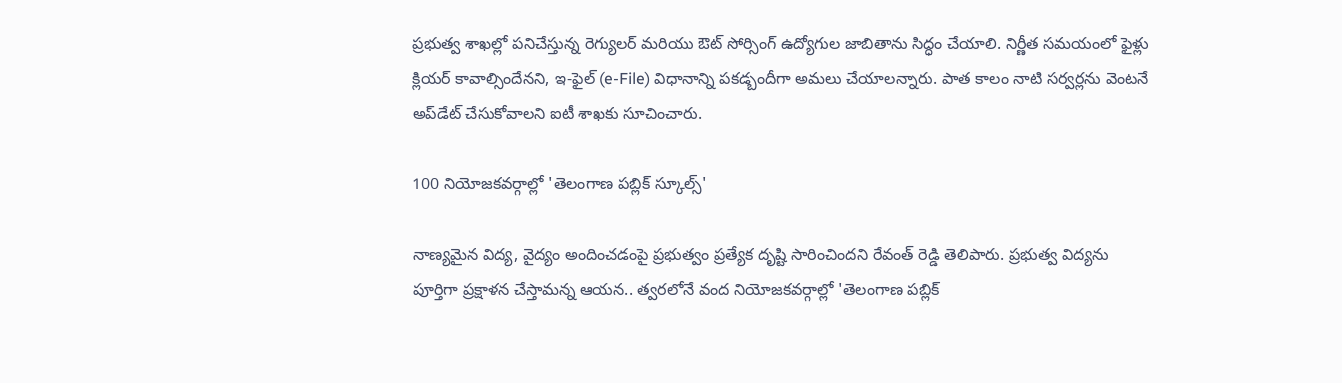ప్రభుత్వ శాఖల్లో పనిచేస్తున్న రెగ్యులర్ మరియు ఔట్ సోర్సింగ్ ఉద్యోగుల జాబితాను సిద్ధం చేయాలి. నిర్ణీత సమయంలో ఫైళ్లు క్లియర్ కావాల్సిందేనని, ఇ-ఫైల్ (e-File) విధానాన్ని పకడ్బందీగా అమలు చేయాలన్నారు. పాత కాలం నాటి సర్వర్లను వెంటనే అప్‌డేట్ చేసుకోవాలని ఐటీ శాఖకు సూచించారు.

100 నియోజకవర్గాల్లో 'తెలంగాణ పబ్లిక్ స్కూల్స్'

నాణ్యమైన విద్య, వైద్యం అందించడంపై ప్రభుత్వం ప్రత్యేక దృష్టి సారించిందని రేవంత్ రెడ్డి తెలిపారు. ప్రభుత్వ విద్యను పూర్తిగా ప్రక్షాళన చేస్తామన్న ఆయన.. త్వరలోనే వంద నియోజకవర్గాల్లో 'తెలంగాణ పబ్లిక్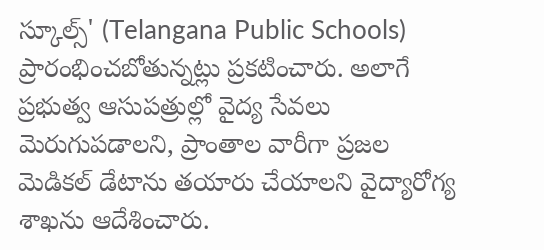స్కూల్స్' (Telangana Public Schools) ప్రారంభించబోతున్నట్లు ప్రకటించారు. అలాగే ప్రభుత్వ ఆసుపత్రుల్లో వైద్య సేవలు మెరుగుపడాలని, ప్రాంతాల వారీగా ప్రజల మెడికల్ డేటాను తయారు చేయాలని వైద్యారోగ్య శాఖను ఆదేశించారు.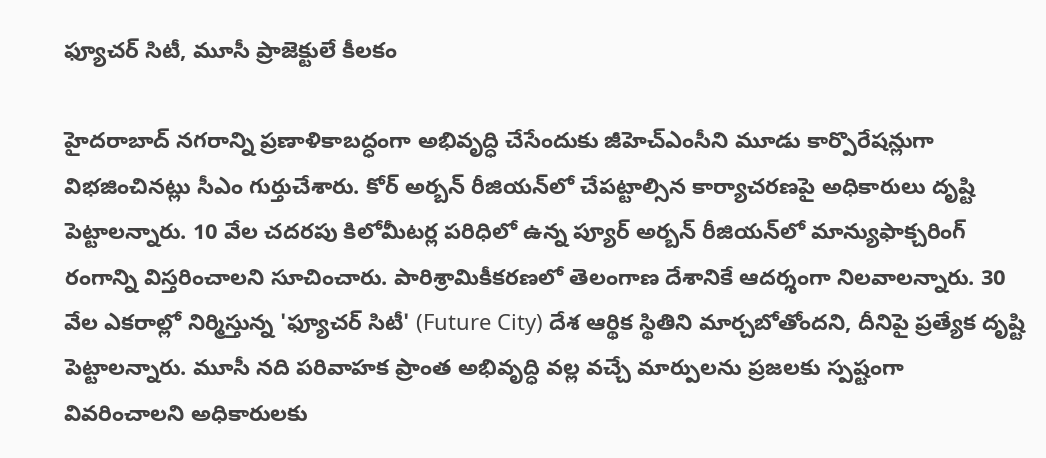ఫ్యూచర్ సిటీ, మూసీ ప్రాజెక్టులే కీలకం

హైదరాబాద్ నగరాన్ని ప్రణాళికాబద్ధంగా అభివృద్ధి చేసేందుకు జీహెచ్‌ఎంసీని మూడు కార్పొరేషన్లుగా విభజించినట్లు సీఎం గుర్తుచేశారు. కోర్ అర్బన్ రీజియన్‌లో చేపట్టాల్సిన కార్యాచరణపై అధికారులు దృష్టి పెట్టాలన్నారు. 10 వేల చదరపు కిలోమీటర్ల పరిధిలో ఉన్న ప్యూర్ అర్బన్ రీజియన్‌లో మాన్యుఫాక్చరింగ్ రంగాన్ని విస్తరించాలని సూచించారు. పారిశ్రామికీకరణలో తెలంగాణ దేశానికే ఆదర్శంగా నిలవాలన్నారు. 30 వేల ఎకరాల్లో నిర్మిస్తున్న 'ఫ్యూచర్ సిటీ' (Future City) దేశ ఆర్థిక స్థితిని మార్చబోతోందని, దీనిపై ప్రత్యేక దృష్టి పెట్టాలన్నారు. మూసీ నది పరివాహక ప్రాంత అభివృద్ధి వల్ల వచ్చే మార్పులను ప్రజలకు స్పష్టంగా వివరించాలని అధికారులకు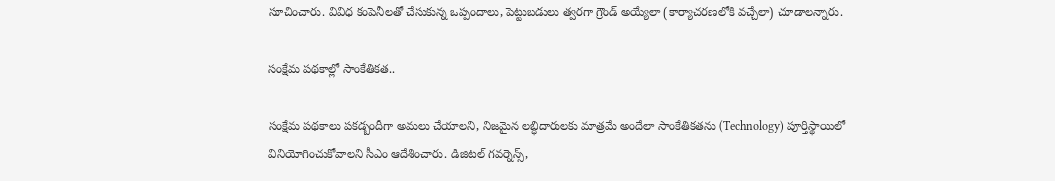సూచించారు. వివిధ కంపెనీలతో చేసుకున్న ఒప్పందాలు, పెట్టుబడులు త్వరగా గ్రౌండ్ అయ్యేలా (కార్యాచరణలోకి వచ్చేలా) చూడాలన్నారు.

సంక్షేమ పథకాల్లో సాంకేతికత..

సంక్షేమ పథకాలు పకడ్బందీగా అమలు చేయాలని, నిజమైన లబ్ధిదారులకు మాత్రమే అందేలా సాంకేతికతను (Technology) పూర్తిస్థాయిలో వినియోగించుకోవాలని సీఎం ఆదేశించారు. డిజిటల్ గవర్నెన్స్,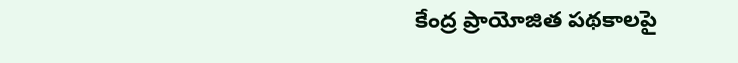కేంద్ర ప్రాయోజిత పథకాలపై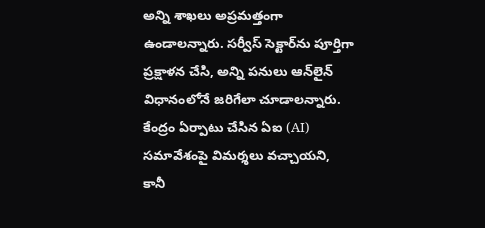అన్ని శాఖలు అప్రమత్తంగా ఉండాలన్నారు. సర్వీస్ సెక్టార్‌ను పూర్తిగా ప్రక్షాళన చేసి, అన్ని పనులు ఆన్‌లైన్ విధానంలోనే జరిగేలా చూడాలన్నారు. కేంద్రం ఏర్పాటు చేసిన ఏఐ (AI) సమావేశంపై విమర్శలు వచ్చాయని, కానీ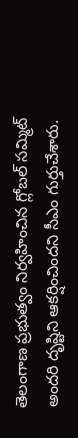తెలంగాణ ప్రభుత్వం నిర్వహించిన గ్లోబల్ సమ్మిట్ అందరి దృష్టిని ఆకర్షించిందని సీఎం గుర్తుచేశారు.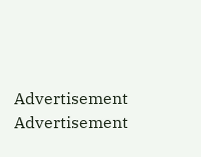Advertisement
Advertisement